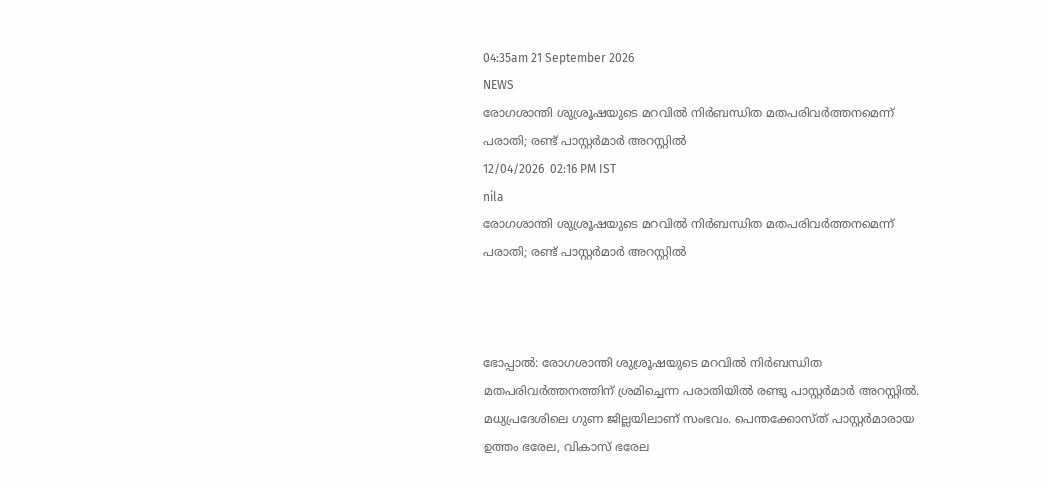04:35am 21 September 2026
NEWS
രോഗശാന്തി ശുശ്രൂഷയുടെ മറവിൽ നിർബന്ധിത മതപരിവർത്തനമെന്ന് പരാതി; രണ്ട് പാസ്റ്റർമാർ അറസ്റ്റിൽ
12/04/2026  02:16 PM IST
nila
രോഗശാന്തി ശുശ്രൂഷയുടെ മറവിൽ നിർബന്ധിത മതപരിവർത്തനമെന്ന് പരാതി; രണ്ട് പാസ്റ്റർമാർ അറസ്റ്റിൽ



ഭോപ്പാൽ: രോഗശാന്തി ശുശ്രൂഷയുടെ മറവിൽ നിർബന്ധിത മതപരിവർത്തനത്തിന് ശ്രമിച്ചെന്ന പരാതിയിൽ രണ്ടു പാസ്റ്റർമാർ അറസ്റ്റിൽ. മധ്യപ്രദേശിലെ ഗുണ ജില്ലയിലാണ് സംഭവം. പെന്തക്കോസ്ത് പാസ്റ്റർമാരായ ഉത്തം ഭരേല, വികാസ് ഭരേല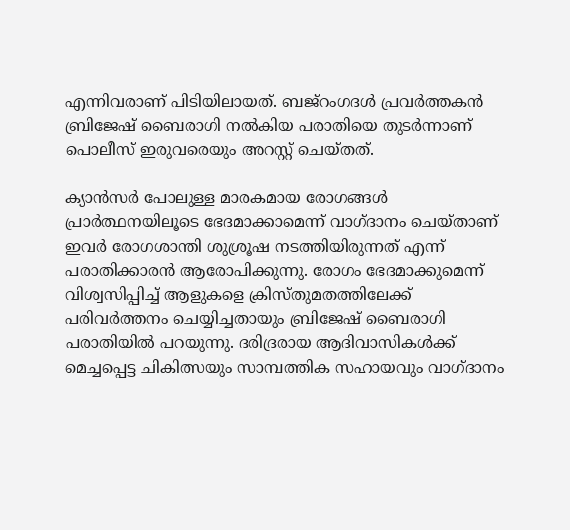എന്നിവരാണ് പിടിയിലായത്. ബജ്റംഗദൾ പ്രവർത്തകൻ ബ്രിജേഷ് ബൈരാഗി നൽകിയ പരാതിയെ തുടർന്നാണ് പൊലീസ് ഇരുവരെയും അറസ്റ്റ് ചെയ്തത്.

ക്യാൻസർ പോലുള്ള മാരകമായ രോഗങ്ങൾ പ്രാർത്ഥനയിലൂടെ ഭേദമാക്കാമെന്ന് വാഗ്ദാനം ചെയ്താണ് ഇവർ രോഗശാന്തി ശുശ്രൂഷ നടത്തിയിരുന്നത് എന്ന് പരാതിക്കാരൻ ആരോപിക്കുന്നു. രോഗം ഭേദമാക്കുമെന്ന് വിശ്വസിപ്പിച്ച് ആളുകളെ ക്രിസ്തുമതത്തിലേക്ക് പരിവർത്തനം ചെയ്യിച്ചതായും ബ്രിജേഷ് ബൈരാഗി പരാതിയിൽ പറയുന്നു. ദരിദ്രരായ ആദിവാസികൾക്ക് മെച്ചപ്പെട്ട ചികിത്സയും സാമ്പത്തിക സഹായവും വാഗ്ദാനം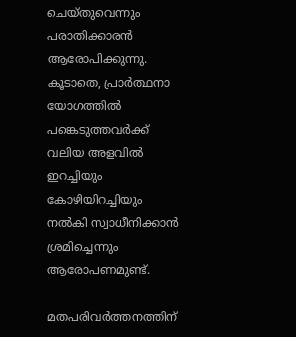ചെയ്തുവെന്നും പരാതിക്കാരൻ ആരോപിക്കുന്നു. കൂടാതെ, പ്രാർത്ഥനാ യോഗത്തിൽ പങ്കെടുത്തവർക്ക് വലിയ അളവിൽ ഇറച്ചിയും കോഴിയിറച്ചിയും നൽകി സ്വാധീനിക്കാൻ ശ്രമിച്ചെന്നും ആരോപണമുണ്ട്.

മതപരിവർത്തനത്തിന്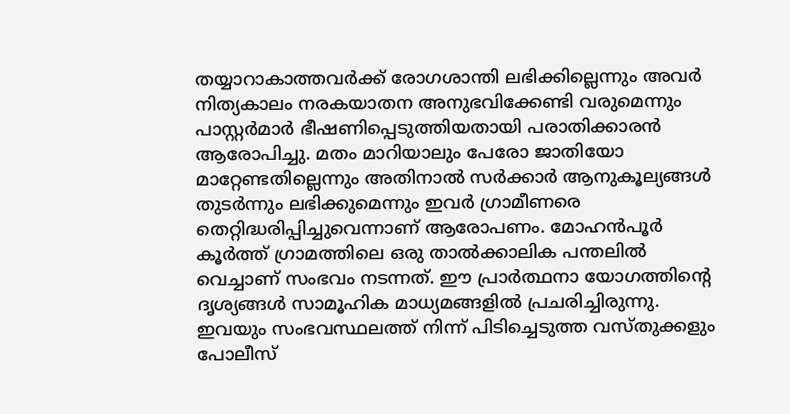തയ്യാറാകാത്തവർക്ക് രോഗശാന്തി ലഭിക്കില്ലെന്നും അവർ നിത്യകാലം നരകയാതന അനുഭവിക്കേണ്ടി വരുമെന്നും പാസ്റ്റർമാർ ഭീഷണിപ്പെടുത്തിയതായി പരാതിക്കാരൻ ആരോപിച്ചു. മതം മാറിയാലും പേരോ ജാതിയോ മാറ്റേണ്ടതില്ലെന്നും അതിനാൽ സർക്കാർ ആനുകൂല്യങ്ങൾ തുടർന്നും ലഭിക്കുമെന്നും ഇവർ ഗ്രാമീണരെ തെറ്റിദ്ധരിപ്പിച്ചുവെന്നാണ് ആരോപണം. മോഹൻപൂർ കൂർത്ത് ഗ്രാമത്തിലെ ഒരു താൽക്കാലിക പന്തലിൽ വെച്ചാണ് സംഭവം നടന്നത്. ഈ പ്രാർത്ഥനാ യോഗത്തിന്റെ ദൃശ്യങ്ങൾ സാമൂഹിക മാധ്യമങ്ങളിൽ പ്രചരിച്ചിരുന്നു. ഇവയും സംഭവസ്ഥലത്ത് നിന്ന് പിടിച്ചെടുത്ത വസ്തുക്കളും പോലീസ്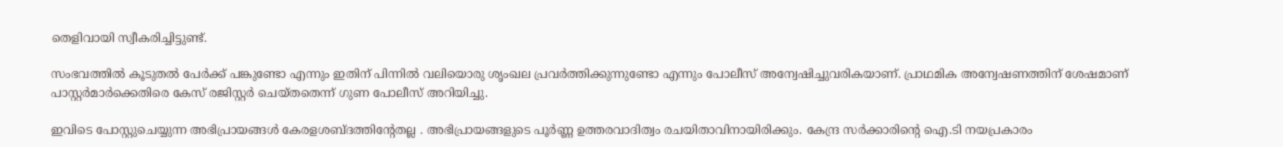തെളിവായി സ്വീകരിച്ചിട്ടുണ്ട്.

സംഭവത്തിൽ കൂടുതൽ പേർക്ക് പങ്കുണ്ടോ എന്നും ഇതിന് പിന്നിൽ വലിയൊരു ശൃംഖല പ്രവർത്തിക്കുന്നുണ്ടോ എന്നും പോലീസ് അന്വേഷിച്ചുവരികയാണ്. പ്രാഥമിക അന്വേഷണത്തിന് ശേഷമാണ് പാസ്റ്റർമാർക്കെതിരെ കേസ് രജിസ്റ്റർ ചെയ്തതെന്ന് ഗുണ പോലീസ് അറിയിച്ചു.

ഇവിടെ പോസ്റ്റുചെയ്യുന്ന അഭിപ്രായങ്ങള്‍ കേരളശബ്‌ദത്തിന്റേതല്ല . അഭിപ്രായങ്ങളുടെ പൂര്‍ണ്ണ ഉത്തരവാദിത്വം രചയിതാവിനായിരിക്കും. കേന്ദ്ര സർക്കാരിന്റെ ഐ.ടി നയപ്രകാരം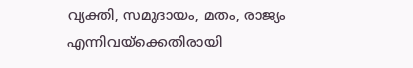വ്യക്തി, സമുദായം, മതം, രാജ്യം എന്നിവയ്ക്കെതിരായി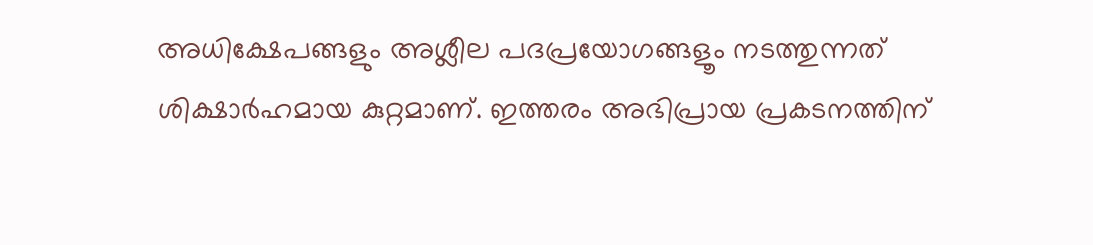അധിക്ഷേപങ്ങളും അശ്ലീല പദപ്രയോഗങ്ങളൂം നടത്തുന്നത് ശിക്ഷാര്‍ഹമായ കുറ്റമാണ്. ഇത്തരം അഭിപ്രായ പ്രകടനത്തിന്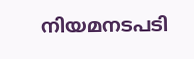നിയമനടപടി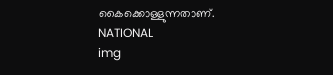കൈക്കൊള്ളുന്നതാണ്.
NATIONAL
img